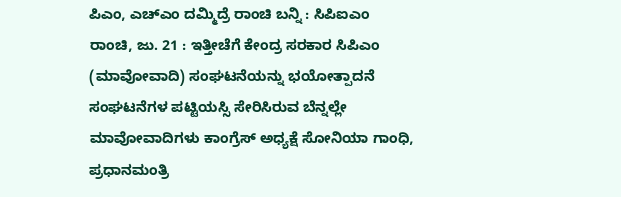ಪಿಎಂ, ಎಚ್ಎಂ ದಮ್ಮಿದ್ರೆ ರಾಂಚಿ ಬನ್ನಿ : ಸಿಪಿಐಎಂ
ರಾಂಚಿ, ಜು. 21 : ಇತ್ತೀಚೆಗೆ ಕೇಂದ್ರ ಸರಕಾರ ಸಿಪಿಎಂ (ಮಾವೋವಾದಿ) ಸಂಘಟನೆಯನ್ನು ಭಯೋತ್ಪಾದನೆ ಸಂಘಟನೆಗಳ ಪಟ್ಟಿಯಸ್ಸಿ ಸೇರಿಸಿರುವ ಬೆನ್ನಲ್ಲೇ ಮಾವೋವಾದಿಗಳು ಕಾಂಗ್ರೆಸ್ ಅಧ್ಯಕ್ಷೆ ಸೋನಿಯಾ ಗಾಂಧಿ, ಪ್ರಧಾನಮಂತ್ರಿ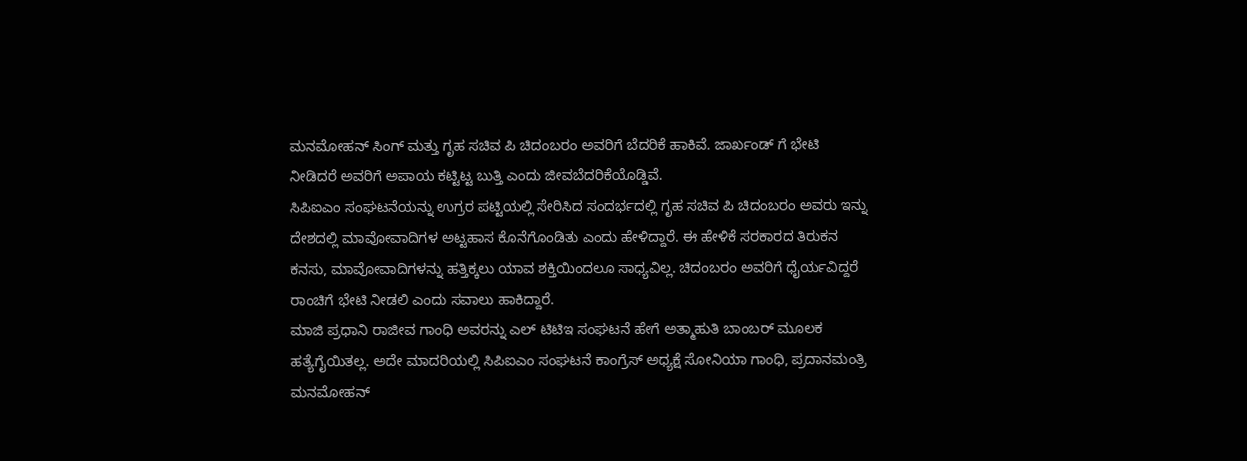ಮನಮೋಹನ್ ಸಿಂಗ್ ಮತ್ತು ಗೃಹ ಸಚಿವ ಪಿ ಚಿದಂಬರಂ ಅವರಿಗೆ ಬೆದರಿಕೆ ಹಾಕಿವೆ. ಜಾರ್ಖಂಡ್ ಗೆ ಭೇಟಿ ನೀಡಿದರೆ ಅವರಿಗೆ ಅಪಾಯ ಕಟ್ಟಿಟ್ಟ ಬುತ್ತಿ ಎಂದು ಜೀವಬೆದರಿಕೆಯೊಡ್ಡಿವೆ.
ಸಿಪಿಐಎಂ ಸಂಘಟನೆಯನ್ನು ಉಗ್ರರ ಪಟ್ಟಿಯಲ್ಲಿ ಸೇರಿಸಿದ ಸಂದರ್ಭದಲ್ಲಿ ಗೃಹ ಸಚಿವ ಪಿ ಚಿದಂಬರಂ ಅವರು ಇನ್ನು ದೇಶದಲ್ಲಿ ಮಾವೋವಾದಿಗಳ ಅಟ್ಟಹಾಸ ಕೊನೆಗೊಂಡಿತು ಎಂದು ಹೇಳಿದ್ದಾರೆ. ಈ ಹೇಳಿಕೆ ಸರಕಾರದ ತಿರುಕನ ಕನಸು, ಮಾವೋವಾದಿಗಳನ್ನು ಹತ್ತಿಕ್ಕಲು ಯಾವ ಶಕ್ತಿಯಿಂದಲೂ ಸಾಧ್ಯವಿಲ್ಲ. ಚಿದಂಬರಂ ಅವರಿಗೆ ಧೈರ್ಯವಿದ್ದರೆ ರಾಂಚಿಗೆ ಭೇಟಿ ನೀಡಲಿ ಎಂದು ಸವಾಲು ಹಾಕಿದ್ದಾರೆ.
ಮಾಜಿ ಪ್ರಧಾನಿ ರಾಜೀವ ಗಾಂಧಿ ಅವರನ್ನು ಎಲ್ ಟಿಟಿಇ ಸಂಘಟನೆ ಹೇಗೆ ಅತ್ಮಾಹುತಿ ಬಾಂಬರ್ ಮೂಲಕ ಹತ್ಯೆಗೈಯಿತಲ್ಲ. ಅದೇ ಮಾದರಿಯಲ್ಲಿ ಸಿಪಿಐಎಂ ಸಂಘಟನೆ ಕಾಂಗ್ರೆಸ್ ಅಧ್ಯಕ್ಷೆ ಸೋನಿಯಾ ಗಾಂಧಿ, ಪ್ರದಾನಮಂತ್ರಿ ಮನಮೋಹನ್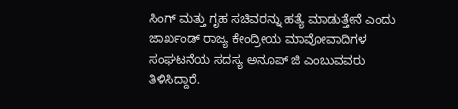ಸಿಂಗ್ ಮತ್ತು ಗೃಹ ಸಚಿವರನ್ನು ಹತ್ಯೆ ಮಾಡುತ್ತೇನೆ ಎಂದು ಜಾರ್ಖಂಡ್ ರಾಜ್ಯ ಕೇಂದ್ರೀಯ ಮಾವೋವಾದಿಗಳ ಸಂಘಟನೆಯ ಸದಸ್ಯ ಅನೂಪ್ ಜಿ ಎಂಬುವವರು ತಿಳಿಸಿದ್ದಾರೆ.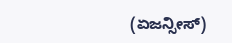(ಏಜನ್ಸೀಸ್)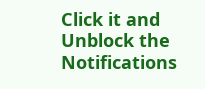Click it and Unblock the Notifications